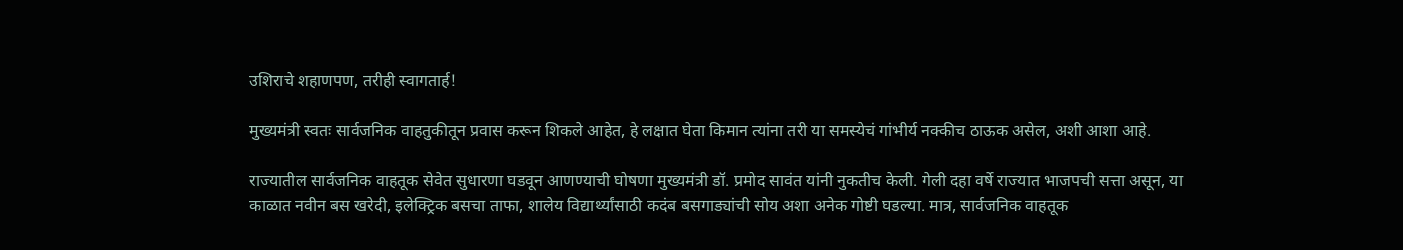उशिराचे शहाणपण, तरीही स्वागतार्ह!

मुख्यमंत्री स्वतः सार्वजनिक वाहतुकीतून प्रवास करून शिकले आहेत, हे लक्षात घेता किमान त्यांना तरी या समस्येचं गांभीर्य नक्कीच ठाऊक असेल, अशी आशा आहे.

राज्यातील सार्वजनिक वाहतूक सेवेत सुधारणा घडवून आणण्याची घोषणा मुख्यमंत्री डॉ. प्रमोद सावंत यांनी नुकतीच केली. गेली दहा वर्षे राज्यात भाजपची सत्ता असून, या काळात नवीन बस खरेदी, इलेक्ट्रिक बसचा ताफा, शालेय विद्यार्थ्यांसाठी कदंब बसगाड्यांची सोय अशा अनेक गोष्टी घडल्या. मात्र, सार्वजनिक वाहतूक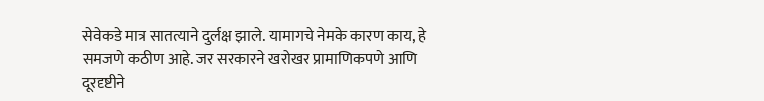सेवेकडे मात्र सातत्याने दुर्लक्ष झाले. यामागचे नेमके कारण काय, हे समजणे कठीण आहे. जर सरकारने खरोखर प्रामाणिकपणे आणि दूरदृष्टीने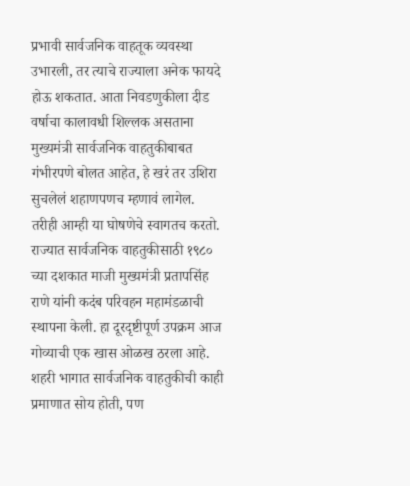प्रभावी सार्वजनिक वाहतूक व्यवस्था उभारली, तर त्याचे राज्याला अनेक फायदे होऊ शकतात. आता निवडणुकीला दीड वर्षाचा कालावधी शिल्लक असताना मुख्यमंत्री सार्वजनिक वाहतुकीबाबत गंभीरपणे बोलत आहेत, हे खरं तर उशिरा सुचलेलं शहाणपणच म्हणावं लागेल. तरीही आम्ही या घोषणेचे स्वागतच करतो. राज्यात सार्वजनिक वाहतुकीसाठी १९८० च्या दशकात माजी मुख्यमंत्री प्रतापसिंह राणे यांनी कदंब परिवहन महामंडळाची स्थापना केली. हा दूरदृष्टीपूर्ण उपक्रम आज गोव्याची एक खास ओळख ठरला आहे. शहरी भागात सार्वजनिक वाहतुकीची काही प्रमाणात सोय होती, पण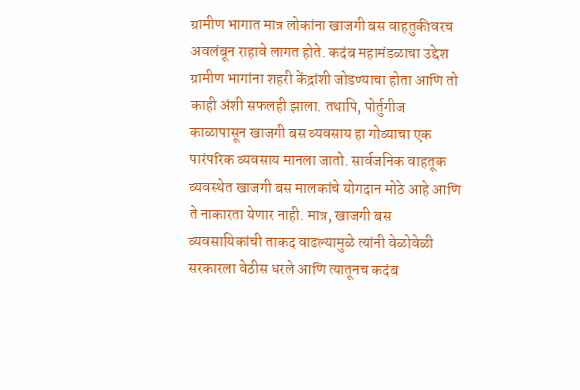ग्रामीण भागात मात्र लोकांना खाजगी बस वाहतुकीवरच अवलंबून राहावे लागत होते. कदंब महामंडळाचा उद्देश ग्रामीण भागांना शहरी केंद्रांशी जोडण्याचा होता आणि तो काही अंशी सफलही झाला. तथापि, पोर्तुगीज काळापासून खाजगी बस व्यवसाय हा गोव्याचा एक पारंपरिक व्यवसाय मानला जातो. सार्वजनिक वाहतूक व्यवस्थेत खाजगी बस मालकांचे योगदान मोठे आहे आणि ते नाकारता येणार नाही. मात्र, खाजगी बस व्यवसायिकांची ताकद वाढल्यामुळे त्यांनी वेळोवेळी सरकारला वेठीस धरले आणि त्यातूनच कदंब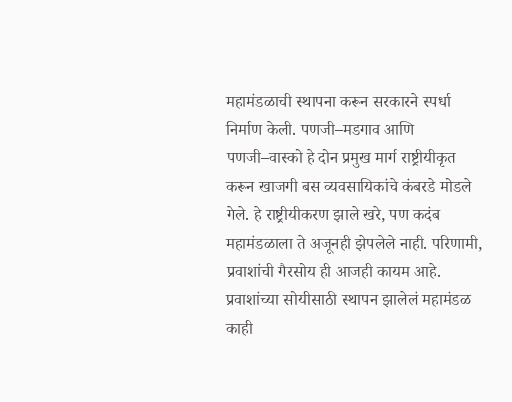महामंडळाची स्थापना करून सरकारने स्पर्धा निर्माण केली. पणजी–मडगाव आणि पणजी–वास्को हे दोन प्रमुख मार्ग राष्ट्रीयीकृत करून खाजगी बस व्यवसायिकांचे कंबरडे मोडले गेले. हे राष्ट्रीयीकरण झाले खरे, पण कदंब महामंडळाला ते अजूनही झेपलेले नाही. परिणामी, प्रवाशांची गैरसोय ही आजही कायम आहे. प्रवाशांच्या सोयीसाठी स्थापन झालेलं महामंडळ काही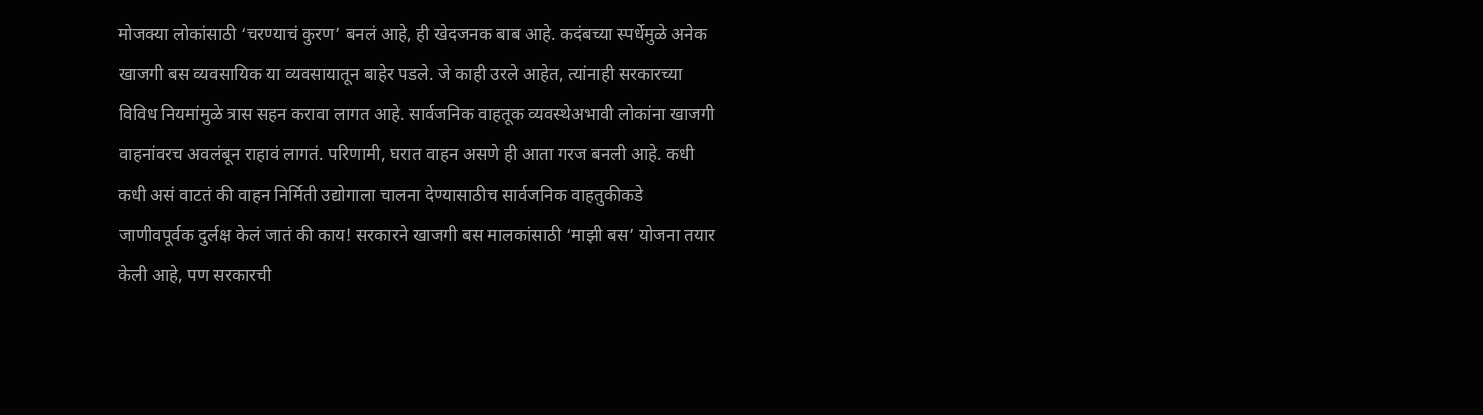मोजक्या लोकांसाठी ‘चरण्याचं कुरण’ बनलं आहे, ही खेदजनक बाब आहे. कदंबच्या स्पर्धेमुळे अनेक खाजगी बस व्यवसायिक या व्यवसायातून बाहेर पडले. जे काही उरले आहेत, त्यांनाही सरकारच्या विविध नियमांमुळे त्रास सहन करावा लागत आहे. सार्वजनिक वाहतूक व्यवस्थेअभावी लोकांना खाजगी वाहनांवरच अवलंबून राहावं लागतं. परिणामी, घरात वाहन असणे ही आता गरज बनली आहे. कधी कधी असं वाटतं की वाहन निर्मिती उद्योगाला चालना देण्यासाठीच सार्वजनिक वाहतुकीकडे जाणीवपूर्वक दुर्लक्ष केलं जातं की काय! सरकारने खाजगी बस मालकांसाठी ‘माझी बस’ योजना तयार केली आहे, पण सरकारची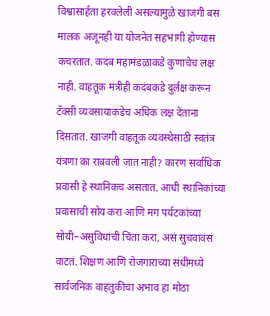विश्वासार्हता हरवलेली असल्यामुळे खाजगी बस मालक अजूनही या योजनेत सहभागी होण्यास कचरतात. कदंब महामंडळाकडे कुणाचेच लक्ष नाही. वाहतूक मंत्रीही कदंबकडे दुर्लक्ष करून टॅक्सी व्यवसायाकडेच अधिक लक्ष देताना दिसतात. खाजगी वाहतूक व्यवस्थेसाठी स्वतंत्र यंत्रणा का राबवली जात नाही? कारण सर्वाधिक प्रवासी हे स्थानिकच असतात. आधी स्थानिकांच्या प्रवासाची सोय करा आणि मग पर्यटकांच्या सोयी–असुविधांची चिंता करा, असं सुचवावंसं वाटतं. शिक्षण आणि रोजगाराच्या संधींमध्ये सार्वजनिक वाहतुकीचा अभाव हा मोठा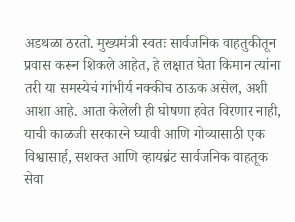अडथळा ठरतो. मुख्यमंत्री स्वतः सार्वजनिक वाहतुकीतून प्रवास करून शिकले आहेत, हे लक्षात घेता किमान त्यांना तरी या समस्येचं गांभीर्य नक्कीच ठाऊक असेल, अशी आशा आहे. आता केलेली ही घोषणा हवेत विरणार नाही, याची काळजी सरकारने घ्यावी आणि गोव्यासाठी एक विश्वासार्ह, सशक्त आणि व्हायब्रंट सार्वजनिक वाहतूक सेवा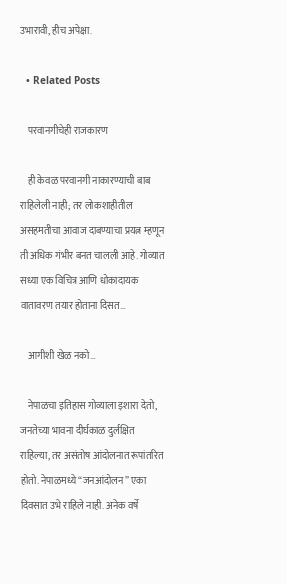उभारावी, हीच अपेक्षा.

  • Related Posts

    परवानगीचेही राजकारण

    ही केवळ परवानगी नाकारण्याची बाब राहिलेली नाही; तर लोकशाहीतील असहमतीचा आवाज दाबण्याचा प्रयत्न म्हणून ती अधिक गंभीर बनत चालली आहे. गोव्यात सध्या एक विचित्र आणि धोकादायक वातावरण तयार होताना दिसत…

    आगीशी खेळ नको…

    नेपाळचा इतिहास गोव्याला इशारा देतो, जनतेच्या भावना दीर्घकाळ दुर्लक्षित राहिल्या, तर असंतोष आंदोलनात रूपांतरित होतो. नेपाळमध्ये “जनआंदोलन” एका दिवसात उभे राहिले नाही. अनेक वर्षे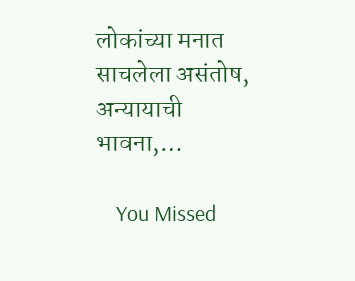लोकांच्या मनात साचलेला असंतोष, अन्यायाची भावना,…

    You Missed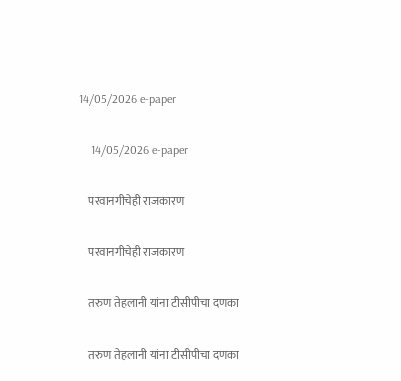14/05/2026 e-paper

    14/05/2026 e-paper

    परवानगीचेही राजकारण

    परवानगीचेही राजकारण

    तरुण तेहलानी यांना टीसीपीचा दणका

    तरुण तेहलानी यांना टीसीपीचा दणका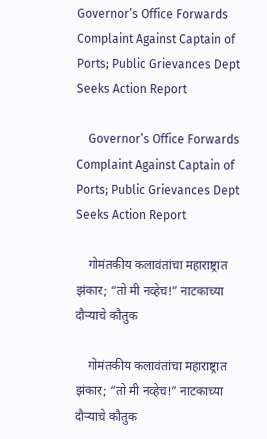Governor’s Office Forwards Complaint Against Captain of Ports; Public Grievances Dept Seeks Action Report

    Governor’s Office Forwards Complaint Against Captain of Ports; Public Grievances Dept Seeks Action Report

    गोमंतकीय कलावंतांचा महाराष्ट्रात झंकार; “तो मी नव्हेच!” नाटकाच्या दौऱ्याचे कौतुक

    गोमंतकीय कलावंतांचा महाराष्ट्रात झंकार; “तो मी नव्हेच!” नाटकाच्या दौऱ्याचे कौतुक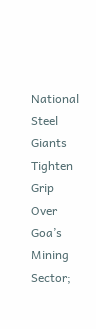National Steel Giants Tighten Grip Over Goa’s Mining Sector;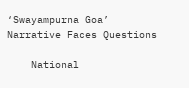‘Swayampurna Goa’ Narrative Faces Questions

    National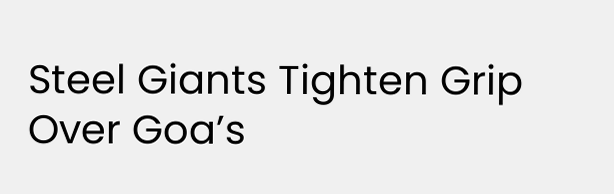Steel Giants Tighten Grip Over Goa’s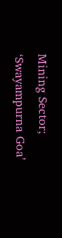Mining Sector; ‘Swayampurna Goa’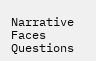Narrative Faces Questions